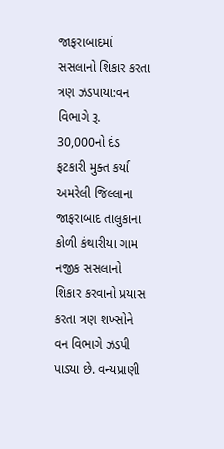જાફરાબાદમાં સસલાનો શિકાર કરતા ત્રણ ઝડપાયા:વન વિભાગે રૂ. 30,000નો દંડ ફટકારી મુક્ત કર્યા
અમરેલી જિલ્લાના જાફરાબાદ તાલુકાના કોળી કંથારીયા ગામ નજીક સસલાનો શિકાર કરવાનો પ્રયાસ કરતા ત્રણ શખ્સોને વન વિભાગે ઝડપી પાડ્યા છે. વન્યપ્રાણી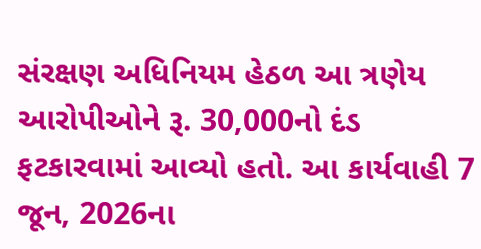સંરક્ષણ અધિનિયમ હેઠળ આ ત્રણેય આરોપીઓને રૂ. 30,000નો દંડ ફટકારવામાં આવ્યો હતો. આ કાર્યવાહી 7 જૂન, 2026ના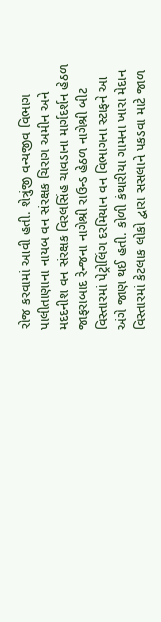રોજ કરવામાં આવી હતી. શેત્રુંજી વન્યજીવ વિભાગ પાલીતાણાના નાયબ વન સંરક્ષક ચિરાગ અમીન અને મદદનીશ વન સંરક્ષક વિરલસિંહ ચાવડાના માર્ગદર્શન હેઠળ જાફરાબાદ રેન્જના નાગેશ્રી રાઉન્ડ હેઠળ નાગેશ્રી બીટ વિસ્તારમાં પેટ્રોલિંગ દરમિયાન વન વિભાગના સ્ટાફને આ અંગે જાણ થઈ હતી. કોળી કંથારીયા ગામના ખારા મેદાન વિસ્તારમાં કેટલાક લોકો દ્વારા સસલાને પકડવા માટે જાળ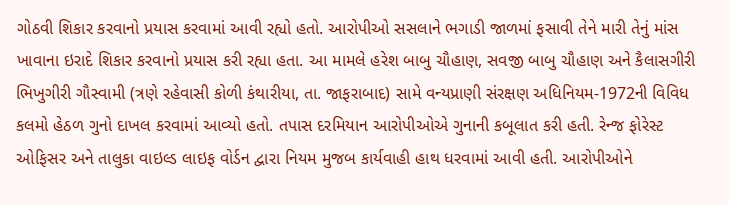ગોઠવી શિકાર કરવાનો પ્રયાસ કરવામાં આવી રહ્યો હતો. આરોપીઓ સસલાને ભગાડી જાળમાં ફસાવી તેને મારી તેનું માંસ ખાવાના ઇરાદે શિકાર કરવાનો પ્રયાસ કરી રહ્યા હતા. આ મામલે હરેશ બાબુ ચૌહાણ, સવજી બાબુ ચૌહાણ અને કૈલાસગીરી ભિખુગીરી ગૌસ્વામી (ત્રણે રહેવાસી કોળી કંથારીયા, તા. જાફરાબાદ) સામે વન્યપ્રાણી સંરક્ષણ અધિનિયમ-1972ની વિવિધ કલમો હેઠળ ગુનો દાખલ કરવામાં આવ્યો હતો. તપાસ દરમિયાન આરોપીઓએ ગુનાની કબૂલાત કરી હતી. રેન્જ ફોરેસ્ટ ઓફિસર અને તાલુકા વાઇલ્ડ લાઇફ વોર્ડન દ્વારા નિયમ મુજબ કાર્યવાહી હાથ ધરવામાં આવી હતી. આરોપીઓને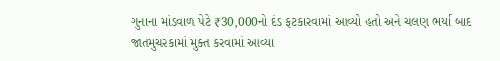ગુનાના માંડવાળ પેટે ₹30,000નો દંડ ફટકારવામાં આવ્યો હતો અને ચલણ ભર્યા બાદ જાતમુચરકામાં મુક્ત કરવામાં આવ્યા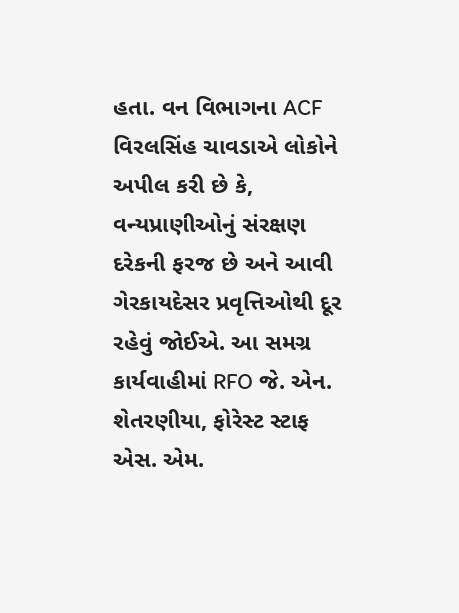હતા. વન વિભાગના ACF વિરલસિંહ ચાવડાએ લોકોને અપીલ કરી છે કે, વન્યપ્રાણીઓનું સંરક્ષણ દરેકની ફરજ છે અને આવી ગેરકાયદેસર પ્રવૃત્તિઓથી દૂર રહેવું જોઈએ. આ સમગ્ર કાર્યવાહીમાં RFO જે. એન. શેતરણીયા, ફોરેસ્ટ સ્ટાફ એસ. એમ.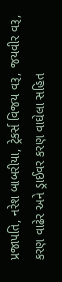પ્રજાપતિ, નરેશ બાબરીયા, ટ્રેકર્સ વિજય વરૂ, જયવીર વરૂ, કરણ વાઢેર અને ડ્રાઈવર કરણ વાઘેલા સહિત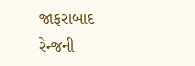જાફરાબાદ રેન્જની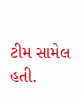ટીમ સામેલ હતી.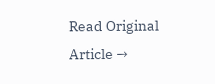Read Original Article →